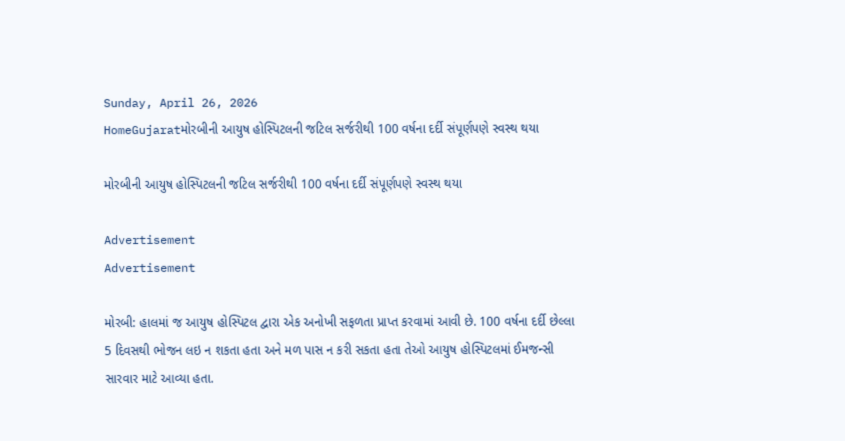Sunday, April 26, 2026
HomeGujaratમોરબીની આયુષ હોસ્પિટલની જટિલ સર્જરીથી 100 વર્ષના દર્દી સંપૂર્ણપણે સ્વસ્થ થયા

મોરબીની આયુષ હોસ્પિટલની જટિલ સર્જરીથી 100 વર્ષના દર્દી સંપૂર્ણપણે સ્વસ્થ થયા

Advertisement
Advertisement

મોરબી: હાલમાં જ આયુષ હોસ્પિટલ દ્વારા એક અનોખી સફળતા પ્રાપ્ત કરવામાં આવી છે. 100 વર્ષના દર્દી છેલ્લા 5 દિવસથી ભોજન લઇ ન શકતા હતા અને મળ પાસ ન કરી સકતા હતા તેઓ આયુષ હોસ્પિટલમાં ઈમજન્સી સારવાર માટે આવ્યા હતા.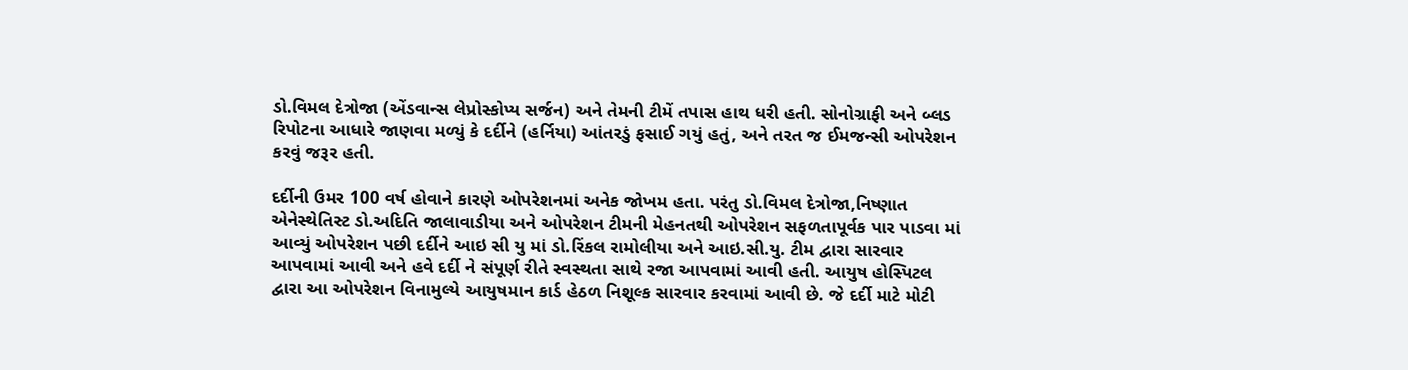ડો.વિમલ દેત્રોજા (એંડવાન્સ લેપ્રોસ્કોપ્ય સર્જન) અને તેમની ટીમેં તપાસ હાથ ધરી હતી. સોનોગ્રાફી અને બ્લડ રિપોટના આધારે જાણવા મળ્યું કે દર્દીને (હર્નિયા) આંતરડું ફસાઈ ગયું હતું, અને તરત જ ઈમજન્સી ઓપરેશન કરવું જરૂર હતી.

દર્દીની ઉમર 100 વર્ષ હોવાને કારણે ઓપરેશનમાં અનેક જોખમ હતા. પરંતુ ડો.વિમલ દેત્રોજા,નિષ્ણાત એનેસ્થેતિસ્ટ ડો.અદિતિ જાલાવાડીયા અને ઓપરેશન ટીમની મેહનતથી ઓપરેશન સફળતાપૂર્વક પાર પાડવા માં આવ્યું ઓપરેશન પછી દર્દીને આઇ સી યુ માં ડો.રિંકલ રામોલીયા અને આઇ.સી.યુ. ટીમ દ્વારા સારવાર આપવામાં આવી અને હવે દર્દી ને સંપૂર્ણ રીતે સ્વસ્થતા સાથે રજા આપવામાં આવી હતી. આયુષ હોસ્પિટલ દ્વારા આ ઓપરેશન વિનામુલ્યે આયુષમાન કાર્ડ હેઠળ નિશૂલ્ક સારવાર કરવામાં આવી છે. જે દર્દી માટે મોટી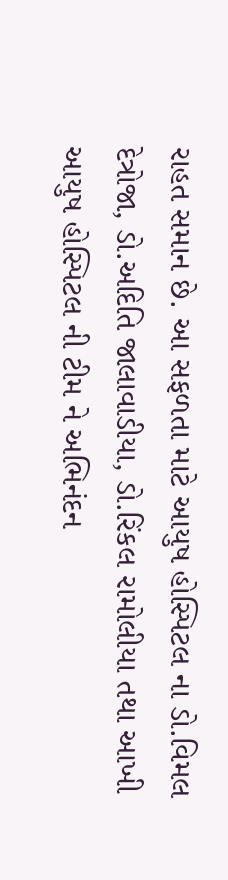રાહત સમાન છે. આ સફળતા માટે આયુષ હોસ્પિટલ ના ડો.વિમલ દેત્રોજા, ડો.અદિતિ જાલાવાડીયા, ડો.રિંકલ રામોલીયા તથા આખી આયુષ હોસ્પિટલ ની ટીમ ને અભિનંદન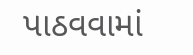પાઠવવામાં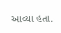આવ્યા હતા.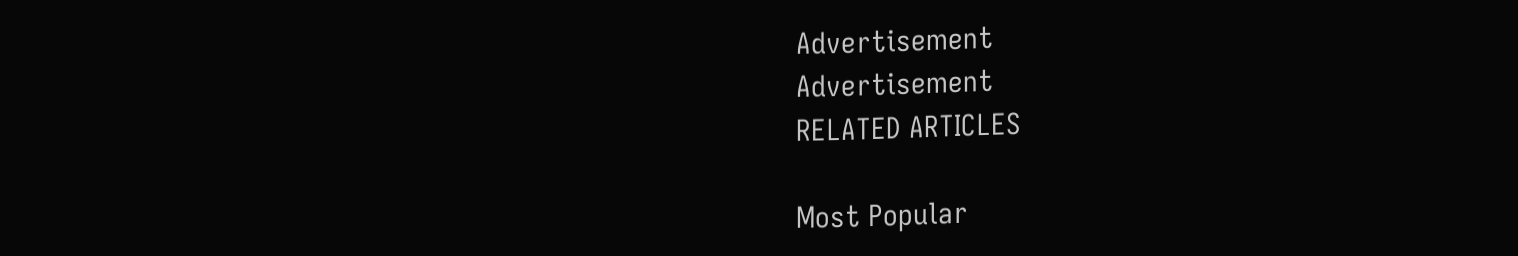Advertisement
Advertisement
RELATED ARTICLES

Most Popular